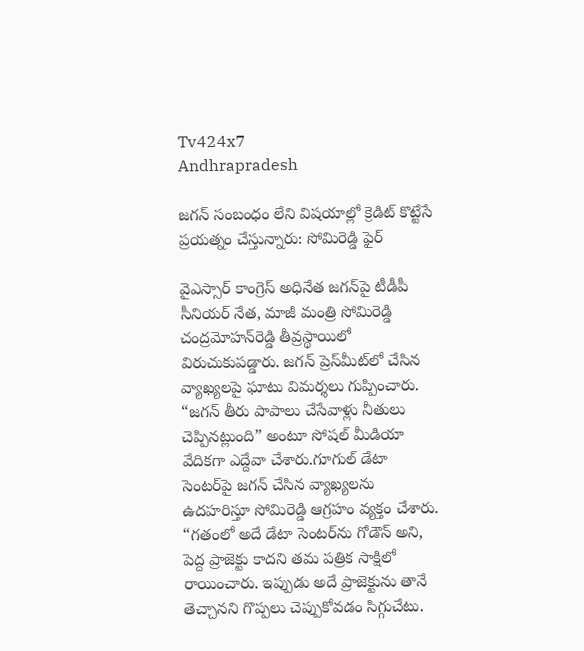Tv424x7
Andhrapradesh

జగన్ సంబంధం లేని విషయాల్లో క్రెడిట్ కొట్టేసే ప్రయత్నం చేస్తున్నారు: సోమిరెడ్డి ఫైర్

వైఎస్సార్ కాంగ్రెస్ అధినేత జగన్‌పై టీడీపీ సీనియర్ నేత, మాజీ మంత్రి సోమిరెడ్డి చంద్రమోహన్‌రెడ్డి తీవ్రస్థాయిలో విరుచుకుపడ్డారు. జగన్ ప్రెస్‌మీట్‌లో చేసిన వ్యాఖ్యలపై ఘాటు విమర్శలు గుప్పించారు. “జగన్ తీరు పాపాలు చేసేవాళ్లు నీతులు చెప్పినట్లుంది” అంటూ సోషల్ మీడియా వేదికగా ఎద్దేవా చేశారు.గూగుల్ డేటా సెంటర్‌పై జగన్ చేసిన వ్యాఖ్యలను ఉదహరిస్తూ సోమిరెడ్డి ఆగ్రహం వ్యక్తం చేశారు. “గతంలో అదే డేటా సెంటర్‌ను గోడౌన్ అని, పెద్ద ప్రాజెక్టు కాదని తమ పత్రిక సాక్షిలో రాయించారు. ఇప్పుడు అదే ప్రాజెక్టును తానే తెచ్చానని గొప్పలు చెప్పుకోవడం సిగ్గుచేటు.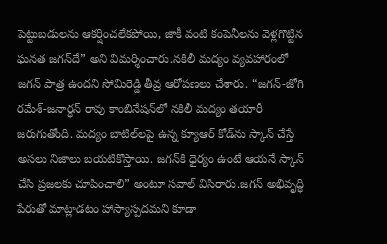పెట్టుబడులను ఆకర్షించలేకపోయి, జాకీ వంటి కంపెనీలను వెళ్లగొట్టిన ఘనత జగన్‌దే” అని విమర్శించారు.నకిలీ మద్యం వ్యవహారంలో జగన్ పాత్ర ఉందని సోమిరెడ్డి తీవ్ర ఆరోపణలు చేశారు. “జగన్-జోగి రమేశ్-జనార్ధన్ రావు కాంబినేషన్‌లో నకిలీ మద్యం తయారీ జరుగుతోంది. మద్యం బాటిల్‌లపై ఉన్న క్యూఆర్ కోడ్‌ను స్కాన్ చేస్తే అసలు నిజాలు బయటికొస్తాయి. జగన్‌కి ధైర్యం ఉంటే ఆయనే స్కాన్ చేసి ప్రజలకు చూపించాలి” అంటూ సవాల్ విసిరారు.జగన్ అభివృద్ధి పేరుతో మాట్లాడటం హాస్యాస్పదమని కూడా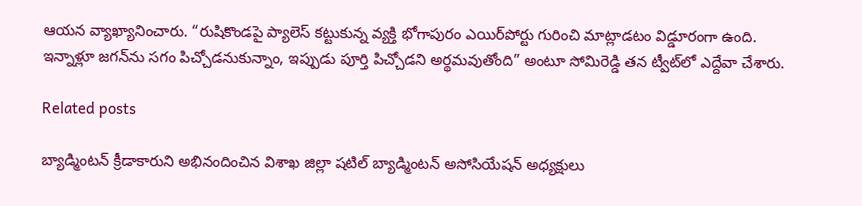ఆయన వ్యాఖ్యానించారు. “రుషికొండపై ప్యాలెస్ కట్టుకున్న వ్యక్తి భోగాపురం ఎయిర్‌పోర్టు గురించి మాట్లాడటం విడ్డూరంగా ఉంది. ఇన్నాళ్లూ జగన్‌ను సగం పిచ్చోడనుకున్నాం, ఇప్పుడు పూర్తి పిచ్చోడని అర్థమవుతోంది” అంటూ సోమిరెడ్డి తన ట్వీట్‌లో ఎద్దేవా చేశారు.

Related posts

బ్యాడ్మింటన్ క్రీడాకారుని అభినందించిన విశాఖ జిల్లా షటిల్ బ్యాడ్మింటన్ అసోసియేషన్ అధ్యక్షులు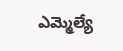ఎమ్మెల్యే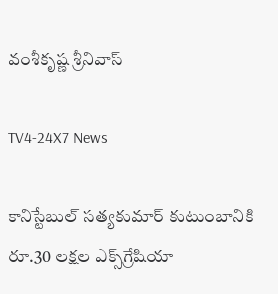వంశీకృష్ణ శ్రీనివాస్

TV4-24X7 News

కానిస్టేబుల్ స‌త్య‌కుమార్ కుటుంబానికి రూ.30 ల‌క్ష‌ల ఎక్స్‌గ్రేషియా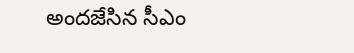అందజేసిన సీఎం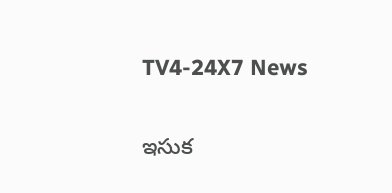TV4-24X7 News

ఇసుక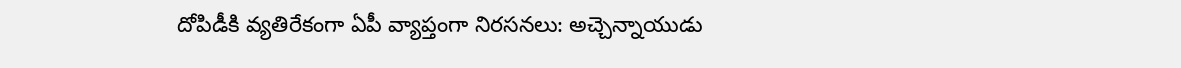దోపిడీకి వ్యతిరేకంగా ఏపీ వ్యాప్తంగా నిరసనలు: అచ్చెన్నాయుడు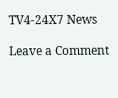TV4-24X7 News

Leave a Comment